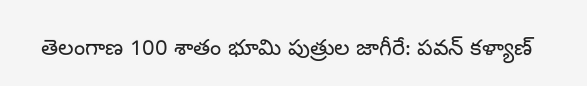తెలంగాణ 100 శాతం భూమి పుత్రుల జాగీరే: పవన్ కళ్యాణ్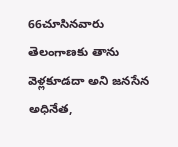66చూసినవారు
తెలంగాణకు తాను వెళ్లకూడదా అని జనసేన అధినేత,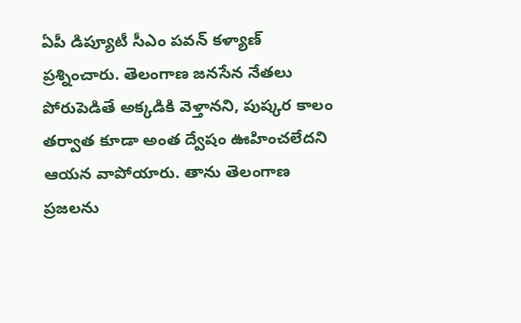ఏపీ డిప్యూటీ సీఎం పవన్ కళ్యాణ్ ప్రశ్నించారు. తెలంగాణ జనసేన నేతలు పోరుపెడితే అక్కడికి వెళ్తానని, పుష్కర కాలం తర్వాత కూడా అంత ద్వేషం ఊహించలేదని ఆయన వాపోయారు. తాను తెలంగాణ ప్రజలను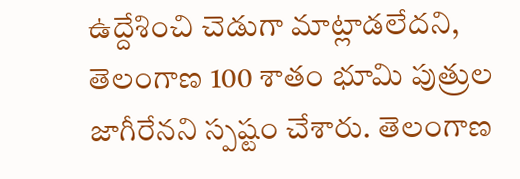ఉద్దేశించి చెడుగా మాట్లాడలేదని, తెలంగాణ 100 శాతం భూమి పుత్రుల జాగీరేనని స్పష్టం చేశారు. తెలంగాణ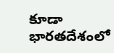కూడా భారతదేశంలో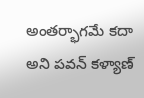అంతర్భాగమే కదా అని పవన్ కళ్యాణ్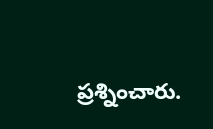ప్రశ్నించారు.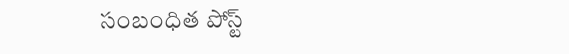సంబంధిత పోస్ట్